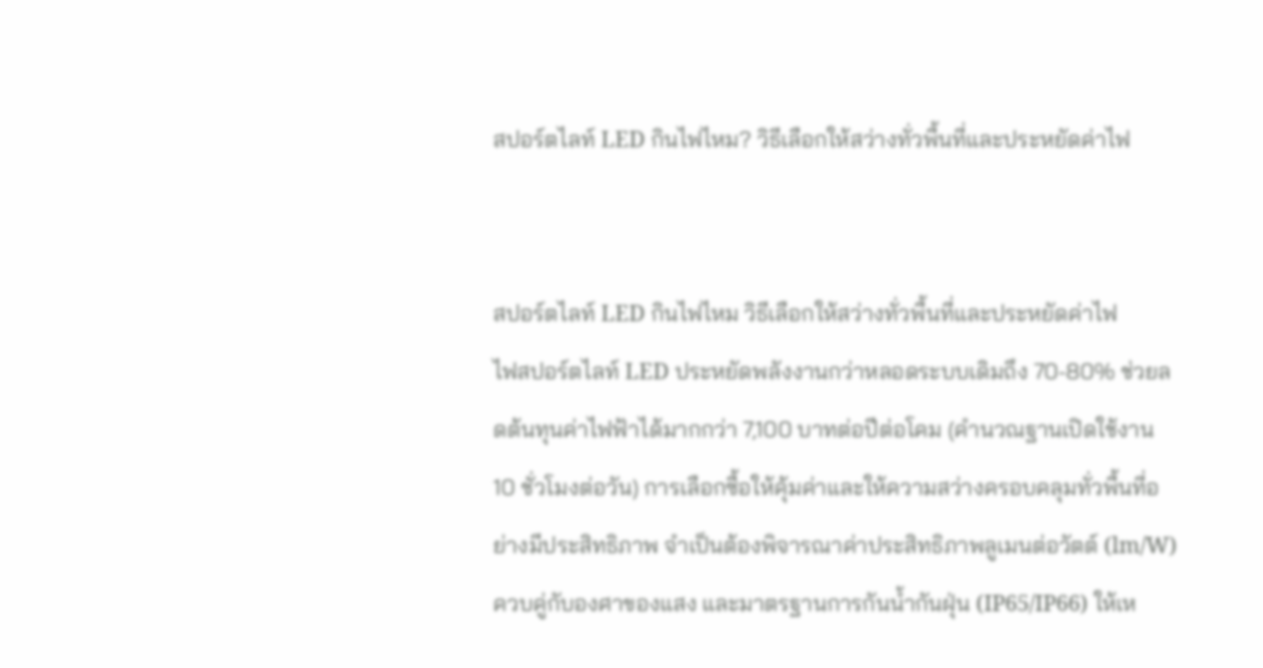สปอร์ตไลท์ LED กินไฟไหม? วิธีเลือกให้สว่างทั่วพื้นที่และประหยัดค่าไฟ


สปอร์ตไลท์ LED กินไฟไหม วิธีเลือกให้สว่างทั่วพื้นที่และประหยัดค่าไฟ
ไฟสปอร์ตไลท์ LED ประหยัดพลังงานกว่าหลอดระบบเดิมถึง 70-80% ช่วยลดต้นทุนค่าไฟฟ้าได้มากกว่า 7,100 บาทต่อปีต่อโคม (คำนวณฐานเปิดใช้งาน 10 ชั่วโมงต่อวัน) การเลือกซื้อให้คุ้มค่าและให้ความสว่างครอบคลุมทั่วพื้นที่อย่างมีประสิทธิภาพ จำเป็นต้องพิจารณาค่าประสิทธิภาพลูเมนต่อวัตต์ (lm/W) ควบคู่กับองศาของแสง และมาตรฐานการกันน้ำกันฝุ่น (IP65/IP66) ให้เห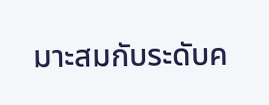มาะสมกับระดับค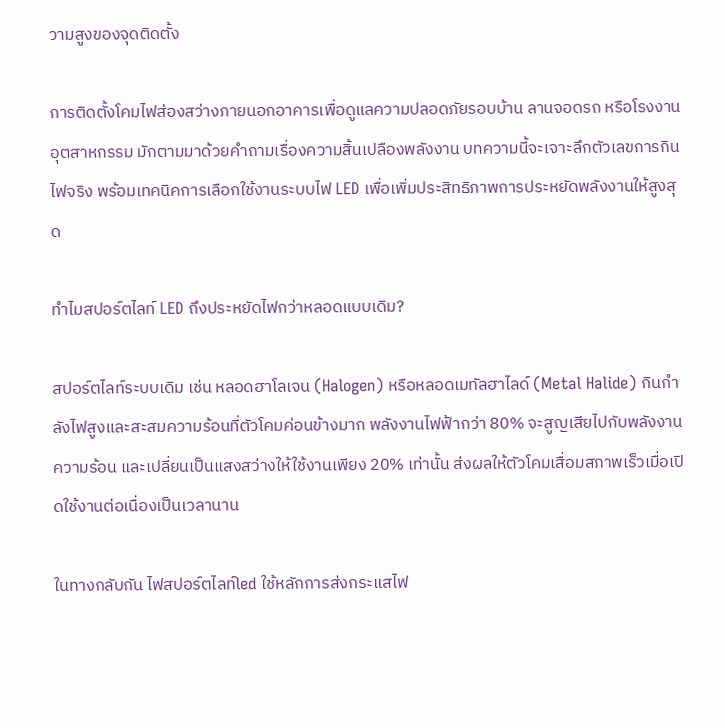วามสูงของจุดติดตั้ง

การติดตั้งโคมไฟส่องสว่างภายนอกอาคารเพื่อดูแลความปลอดภัยรอบบ้าน ลานจอดรถ หรือโรงงานอุตสาหกรรม มักตามมาด้วยคำถามเรื่องความสิ้นเปลืองพลังงาน บทความนี้จะเจาะลึกตัวเลขการกินไฟจริง พร้อมเทคนิคการเลือกใช้งานระบบไฟ LED เพื่อเพิ่มประสิทธิภาพการประหยัดพลังงานให้สูงสุด

ทำไมสปอร์ตไลท์ LED ถึงประหยัดไฟกว่าหลอดแบบเดิม?

สปอร์ตไลท์ระบบเดิม เช่น หลอดฮาโลเจน (Halogen) หรือหลอดเมทัลฮาไลด์ (Metal Halide) กินกำลังไฟสูงและสะสมความร้อนที่ตัวโคมค่อนข้างมาก พลังงานไฟฟ้ากว่า 80% จะสูญเสียไปกับพลังงานความร้อน และเปลี่ยนเป็นแสงสว่างให้ใช้งานเพียง 20% เท่านั้น ส่งผลให้ตัวโคมเสื่อมสภาพเร็วเมื่อเปิดใช้งานต่อเนื่องเป็นเวลานาน

ในทางกลับกัน ไฟสปอร์ตไลท์led ใช้หลักการส่งกระแสไฟ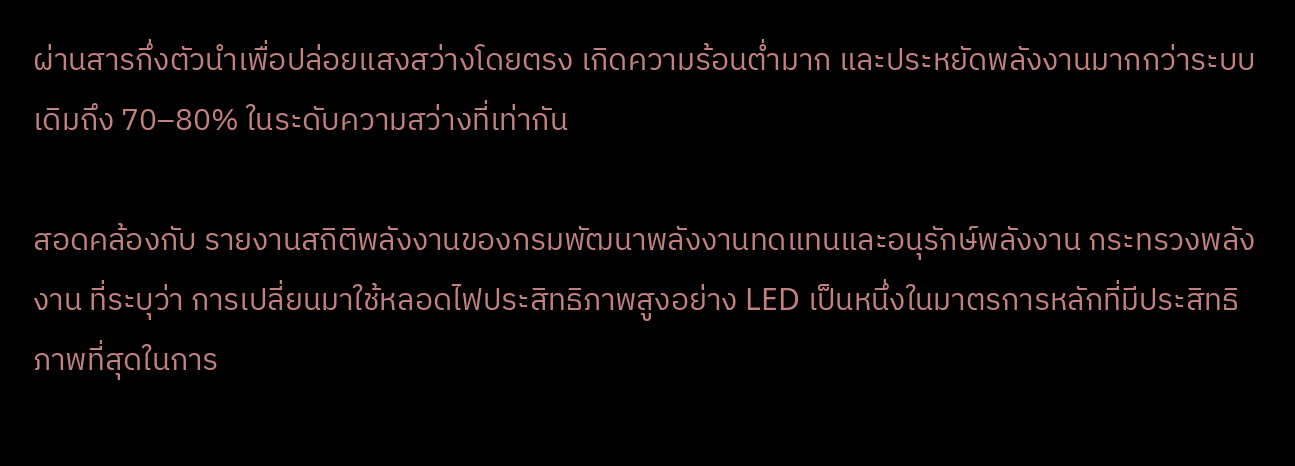ผ่านสารกึ่งตัวนำเพื่อปล่อยแสงสว่างโดยตรง เกิดความร้อนต่ำมาก และประหยัดพลังงานมากกว่าระบบเดิมถึง 70–80% ในระดับความสว่างที่เท่ากัน

สอดคล้องกับ รายงานสถิติพลังงานของกรมพัฒนาพลังงานทดแทนและอนุรักษ์พลังงาน กระทรวงพลังงาน ที่ระบุว่า การเปลี่ยนมาใช้หลอดไฟประสิทธิภาพสูงอย่าง LED เป็นหนึ่งในมาตรการหลักที่มีประสิทธิภาพที่สุดในการ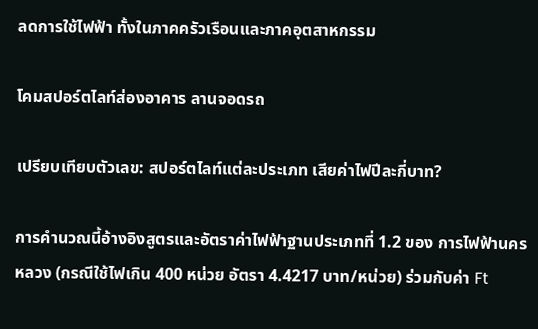ลดการใช้ไฟฟ้า ทั้งในภาคครัวเรือนและภาคอุตสาหกรรม

โคมสปอร์ตไลท์ส่องอาคาร ลานจอดรถ

เปรียบเทียบตัวเลข: สปอร์ตไลท์แต่ละประเภท เสียค่าไฟปีละกี่บาท?

การคำนวณนี้อ้างอิงสูตรและอัตราค่าไฟฟ้าฐานประเภทที่ 1.2 ของ การไฟฟ้านครหลวง (กรณีใช้ไฟเกิน 400 หน่วย อัตรา 4.4217 บาท/หน่วย) ร่วมกับค่า Ft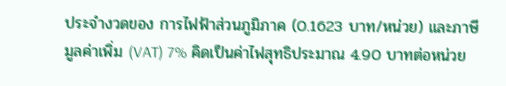ประจำงวดของ การไฟฟ้าส่วนภูมิภาค (0.1623 บาท/หน่วย) และภาษีมูลค่าเพิ่ม (VAT) 7% คิดเป็นค่าไฟสุทธิประมาณ 4.90 บาทต่อหน่วย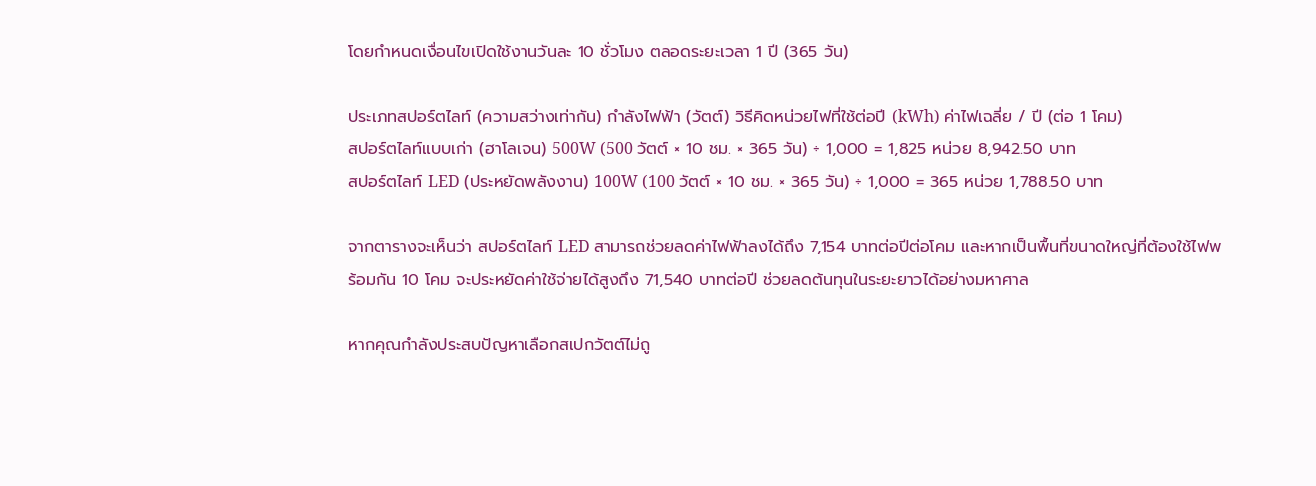โดยกำหนดเงื่อนไขเปิดใช้งานวันละ 10 ชั่วโมง ตลอดระยะเวลา 1 ปี (365 วัน)

ประเภทสปอร์ตไลท์ (ความสว่างเท่ากัน) กำลังไฟฟ้า (วัตต์) วิธีคิดหน่วยไฟที่ใช้ต่อปี (kWh) ค่าไฟเฉลี่ย / ปี (ต่อ 1 โคม)
สปอร์ตไลท์แบบเก่า (ฮาโลเจน) 500W (500 วัตต์ × 10 ชม. × 365 วัน) ÷ 1,000 = 1,825 หน่วย 8,942.50 บาท
สปอร์ตไลท์ LED (ประหยัดพลังงาน) 100W (100 วัตต์ × 10 ชม. × 365 วัน) ÷ 1,000 = 365 หน่วย 1,788.50 บาท

จากตารางจะเห็นว่า สปอร์ตไลท์ LED สามารถช่วยลดค่าไฟฟ้าลงได้ถึง 7,154 บาทต่อปีต่อโคม และหากเป็นพื้นที่ขนาดใหญ่ที่ต้องใช้ไฟพร้อมกัน 10 โคม จะประหยัดค่าใช้จ่ายได้สูงถึง 71,540 บาทต่อปี ช่วยลดต้นทุนในระยะยาวได้อย่างมหาศาล

หากคุณกำลังประสบปัญหาเลือกสเปกวัตต์ไม่ถู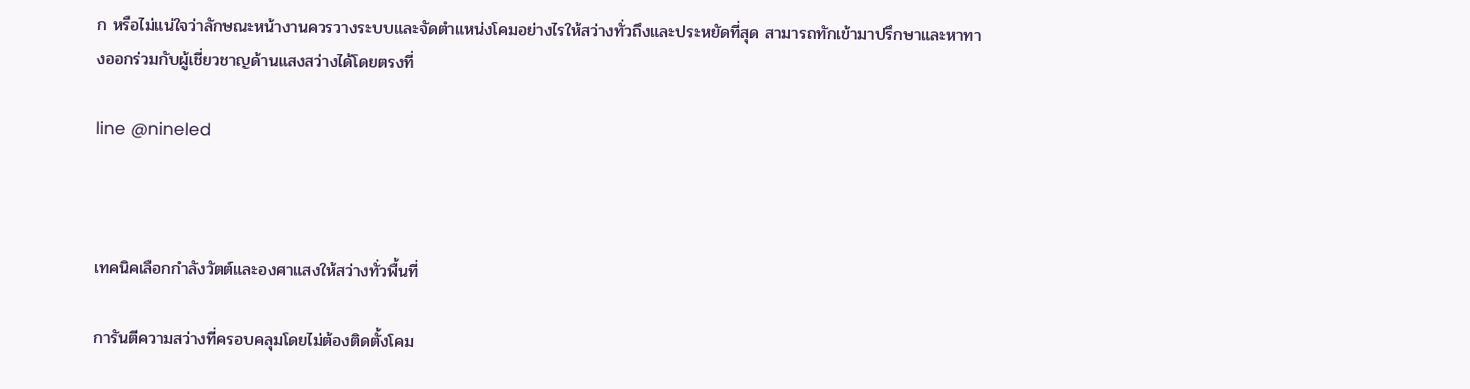ก หรือไม่แน่ใจว่าลักษณะหน้างานควรวางระบบและจัดตำแหน่งโคมอย่างไรให้สว่างทั่วถึงและประหยัดที่สุด สามารถทักเข้ามาปรึกษาและหาทางออกร่วมกับผู้เชี่ยวชาญด้านแสงสว่างได้โดยตรงที่

line @nineled



เทคนิคเลือกกำลังวัตต์และองศาแสงให้สว่างทั่วพื้นที่

การันตีความสว่างที่ครอบคลุมโดยไม่ต้องติดตั้งโคม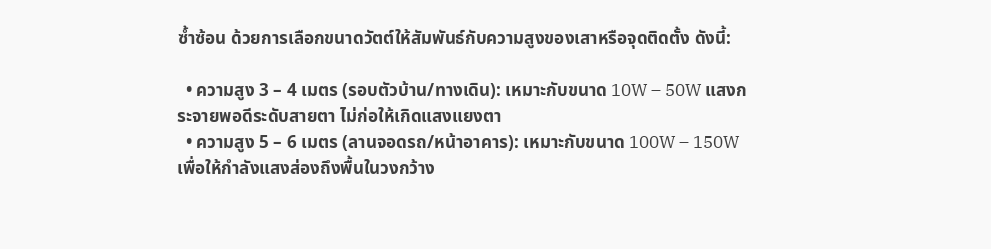ซ้ำซ้อน ด้วยการเลือกขนาดวัตต์ให้สัมพันธ์กับความสูงของเสาหรือจุดติดตั้ง ดังนี้:

  • ความสูง 3 – 4 เมตร (รอบตัวบ้าน/ทางเดิน): เหมาะกับขนาด 10W – 50W แสงกระจายพอดีระดับสายตา ไม่ก่อให้เกิดแสงแยงตา
  • ความสูง 5 – 6 เมตร (ลานจอดรถ/หน้าอาคาร): เหมาะกับขนาด 100W – 150W เพื่อให้กำลังแสงส่องถึงพื้นในวงกว้าง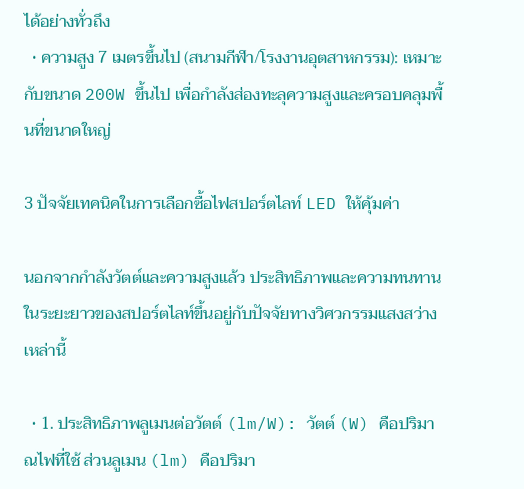ได้อย่างทั่วถึง
  • ความสูง 7 เมตรขึ้นไป (สนามกีฬา/โรงงานอุตสาหกรรม): เหมาะกับขนาด 200W ขึ้นไป เพื่อกำลังส่องทะลุความสูงและครอบคลุมพื้นที่ขนาดใหญ่

3 ปัจจัยเทคนิคในการเลือกซื้อไฟสปอร์ตไลท์ LED ให้คุ้มค่า

นอกจากกำลังวัตต์และความสูงแล้ว ประสิทธิภาพและความทนทานในระยะยาวของสปอร์ตไลท์ขึ้นอยู่กับปัจจัยทางวิศวกรรมแสงสว่างเหล่านี้

  • 1. ประสิทธิภาพลูเมนต่อวัตต์ (lm/W): วัตต์ (W) คือปริมาณไฟที่ใช้ ส่วนลูเมน (lm) คือปริมา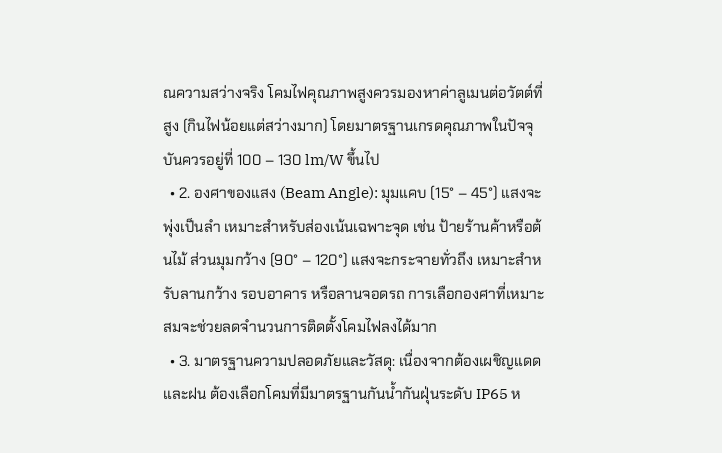ณความสว่างจริง โคมไฟคุณภาพสูงควรมองหาค่าลูเมนต่อวัตต์ที่สูง (กินไฟน้อยแต่สว่างมาก) โดยมาตรฐานเกรดคุณภาพในปัจจุบันควรอยู่ที่ 100 – 130 lm/W ขึ้นไป
  • 2. องศาของแสง (Beam Angle): มุมแคบ (15° – 45°) แสงจะพุ่งเป็นลำ เหมาะสำหรับส่องเน้นเฉพาะจุด เช่น ป้ายร้านค้าหรือต้นไม้ ส่วนมุมกว้าง (90° – 120°) แสงจะกระจายทั่วถึง เหมาะสำหรับลานกว้าง รอบอาคาร หรือลานจอดรถ การเลือกองศาที่เหมาะสมจะช่วยลดจำนวนการติดตั้งโคมไฟลงได้มาก
  • 3. มาตรฐานความปลอดภัยและวัสดุ: เนื่องจากต้องเผชิญแดดและฝน ต้องเลือกโคมที่มีมาตรฐานกันน้ำกันฝุ่นระดับ IP65 ห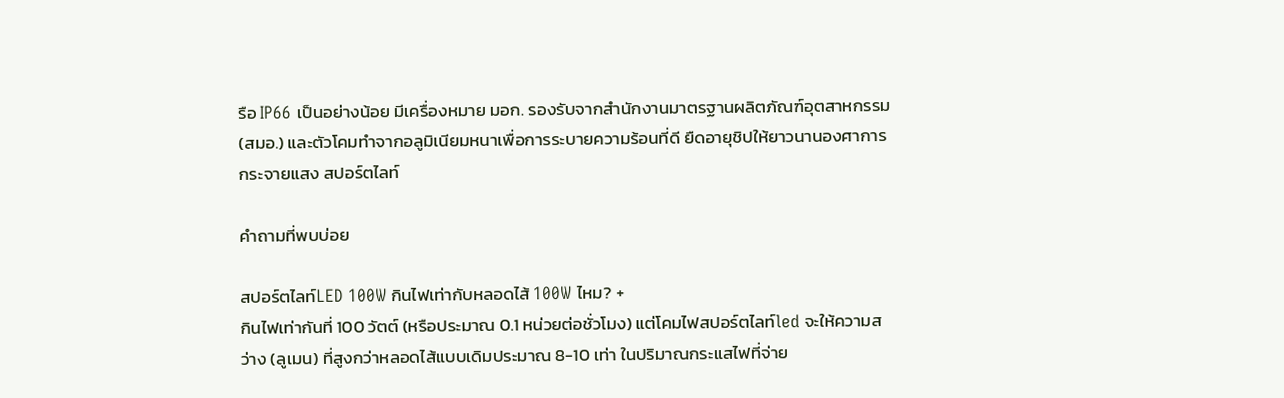รือ IP66 เป็นอย่างน้อย มีเครื่องหมาย มอก. รองรับจากสำนักงานมาตรฐานผลิตภัณฑ์อุตสาหกรรม (สมอ.) และตัวโคมทำจากอลูมิเนียมหนาเพื่อการระบายความร้อนที่ดี ยืดอายุชิปให้ยาวนานองศาการกระจายแสง สปอร์ตไลท์

คำถามที่พบบ่อย

สปอร์ตไลท์LED 100W กินไฟเท่ากับหลอดไส้ 100W ไหม? +
กินไฟเท่ากันที่ 100 วัตต์ (หรือประมาณ 0.1 หน่วยต่อชั่วโมง) แต่โคมไฟสปอร์ตไลท์led จะให้ความสว่าง (ลูเมน) ที่สูงกว่าหลอดไส้แบบเดิมประมาณ 8-10 เท่า ในปริมาณกระแสไฟที่จ่าย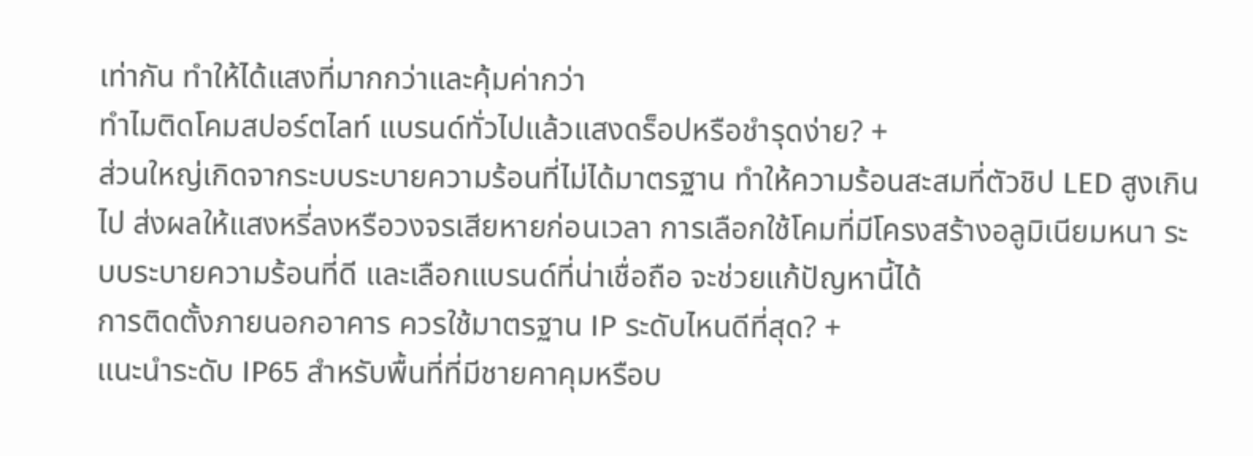เท่ากัน ทำให้ได้แสงที่มากกว่าและคุ้มค่ากว่า
ทำไมติดโคมสปอร์ตไลท์ แบรนด์ทั่วไปแล้วแสงดร็อปหรือชำรุดง่าย? +
ส่วนใหญ่เกิดจากระบบระบายความร้อนที่ไม่ได้มาตรฐาน ทำให้ความร้อนสะสมที่ตัวชิป LED สูงเกินไป ส่งผลให้แสงหรี่ลงหรือวงจรเสียหายก่อนเวลา การเลือกใช้โคมที่มีโครงสร้างอลูมิเนียมหนา ระบบระบายความร้อนที่ดี และเลือกแบรนด์ที่น่าเชื่อถือ จะช่วยแก้ปัญหานี้ได้
การติดตั้งภายนอกอาคาร ควรใช้มาตรฐาน IP ระดับไหนดีที่สุด? +
แนะนำระดับ IP65 สำหรับพื้นที่ที่มีชายคาคุมหรือบ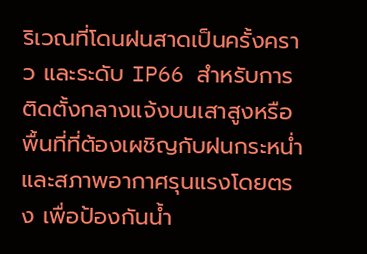ริเวณที่โดนฝนสาดเป็นครั้งคราว และระดับ IP66 สำหรับการติดตั้งกลางแจ้งบนเสาสูงหรือพื้นที่ที่ต้องเผชิญกับฝนกระหน่ำและสภาพอากาศรุนแรงโดยตรง เพื่อป้องกันน้ำ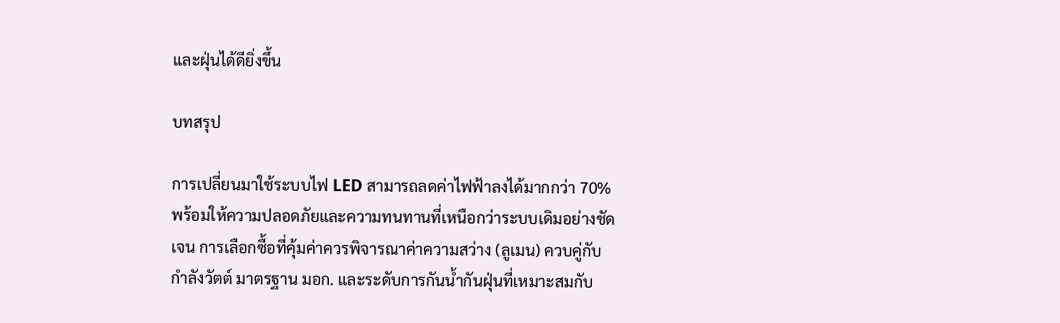และฝุ่นได้ดียิ่งขึ้น

บทสรุป

การเปลี่ยนมาใช้ระบบไฟ LED สามารถลดค่าไฟฟ้าลงได้มากกว่า 70% พร้อมให้ความปลอดภัยและความทนทานที่เหนือกว่าระบบเดิมอย่างชัดเจน การเลือกซื้อที่คุ้มค่าควรพิจารณาค่าความสว่าง (ลูเมน) ควบคู่กับกำลังวัตต์ มาตรฐาน มอก. และระดับการกันน้ำกันฝุ่นที่เหมาะสมกับ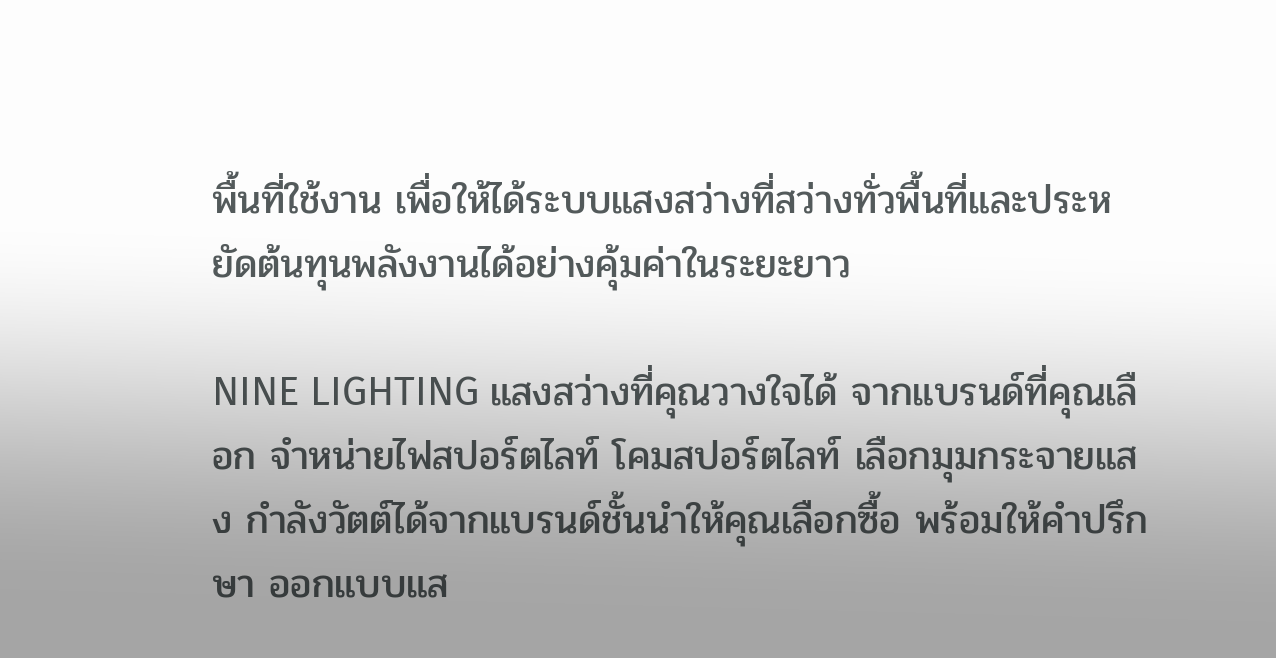พื้นที่ใช้งาน เพื่อให้ได้ระบบแสงสว่างที่สว่างทั่วพื้นที่และประหยัดต้นทุนพลังงานได้อย่างคุ้มค่าในระยะยาว

NINE LIGHTING แสงสว่างที่คุณวางใจได้ จากแบรนด์ที่คุณเลือก จำหน่ายไฟสปอร์ตไลท์ โคมสปอร์ตไลท์ เลือกมุมกระจายแสง กำลังวัตต์ได้จากแบรนด์ชั้นนำให้คุณเลือกซื้อ พร้อมให้คำปรึกษา ออกแบบแส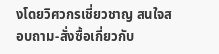งโดยวิศวกรเชี่ยวชาญ สนใจสอบถาม-สั่งซื้อเกี่ยวกับ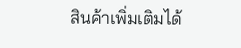สินค้าเพิ่มเติมได้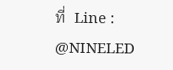ที่  Line : @NINELED